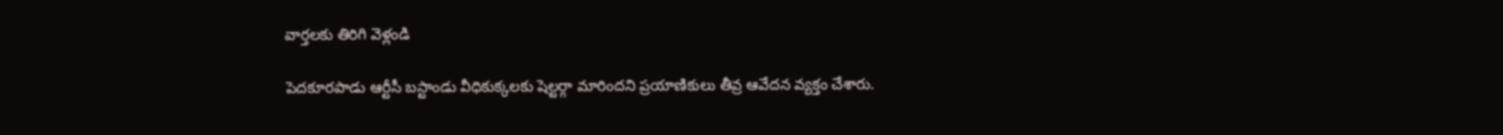వార్తలకు తిరిగి వెళ్లండి

పెదకూరపాడు ఆర్టీసీ బస్టాండు వీధికుక్కలకు షెల్టర్గా మారిందని ప్రయాణికులు తీవ్ర ఆవేదన వ్యక్తం చేశారు.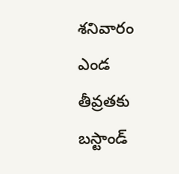శనివారం ఎండ తీవ్రతకు బస్టాండ్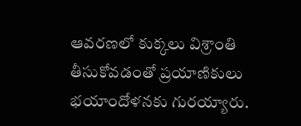ఆవరణలో కుక్కలు విశ్రాంతి తీసుకోవడంతో ప్రయాణికులు భయాందోళనకు గురయ్యారు.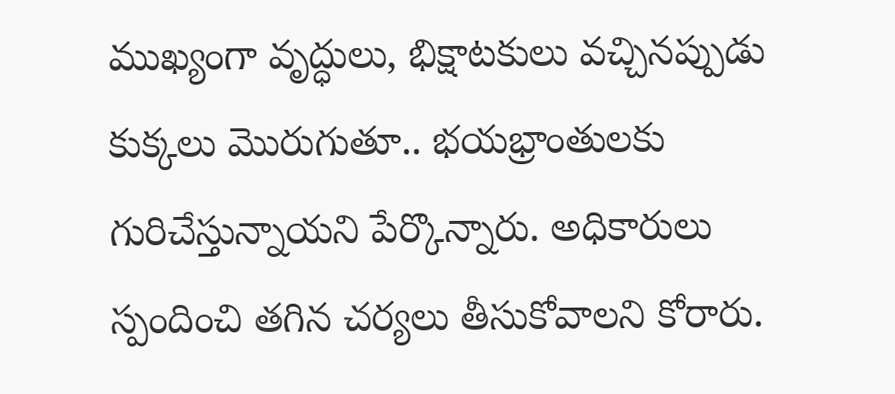ముఖ్యంగా వృద్ధులు, భిక్షాటకులు వచ్చినప్పుడు కుక్కలు మొరుగుతూ.. భయభ్రాంతులకు గురిచేస్తున్నాయని పేర్కొన్నారు. అధికారులు స్పందించి తగిన చర్యలు తీసుకోవాలని కోరారు.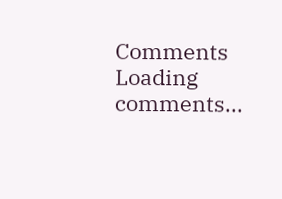Comments
Loading comments...